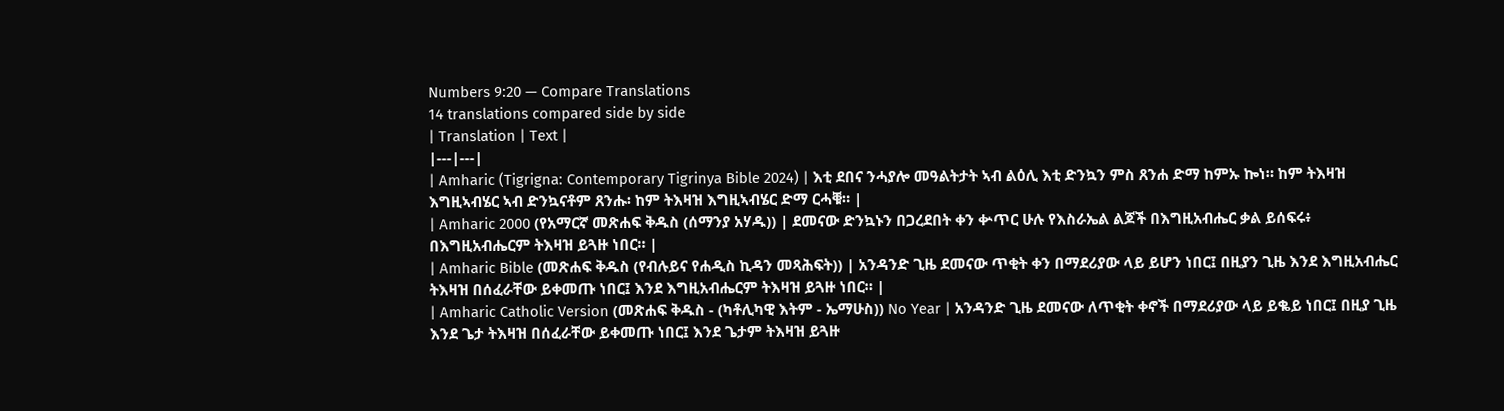Numbers 9:20 — Compare Translations
14 translations compared side by side
| Translation | Text |
|---|---|
| Amharic (Tigrigna: Contemporary Tigrinya Bible 2024) | እቲ ደበና ንሓያሎ መዓልትታት ኣብ ልዕሊ እቲ ድንኳን ምስ ጸንሐ ድማ ከምኡ ኰነ። ከም ትእዛዝ እግዚኣብሄር ኣብ ድንኳናቶም ጸንሑ፡ ከም ትእዛዝ እግዚኣብሄር ድማ ርሓቑ። |
| Amharic 2000 (የአማርኛ መጽሐፍ ቅዱስ (ሰማንያ አሃዱ)) | ደመናው ድንኳኑን በጋረደበት ቀን ቍጥር ሁሉ የእስራኤል ልጆች በእግዚአብሔር ቃል ይሰፍሩ፥ በእግዚአብሔርም ትእዛዝ ይጓዙ ነበር። |
| Amharic Bible (መጽሐፍ ቅዱስ (የብሉይና የሐዲስ ኪዳን መጻሕፍት)) | አንዳንድ ጊዜ ደመናው ጥቂት ቀን በማደሪያው ላይ ይሆን ነበር፤ በዚያን ጊዜ እንደ እግዚአብሔር ትእዛዝ በሰፈራቸው ይቀመጡ ነበር፤ እንደ እግዚአብሔርም ትእዛዝ ይጓዙ ነበር። |
| Amharic Catholic Version (መጽሐፍ ቅዱስ - (ካቶሊካዊ እትም - ኤማሁስ)) No Year | አንዳንድ ጊዜ ደመናው ለጥቂት ቀኖች በማደሪያው ላይ ይቈይ ነበር፤ በዚያ ጊዜ እንደ ጌታ ትእዛዝ በሰፈራቸው ይቀመጡ ነበር፤ እንደ ጌታም ትእዛዝ ይጓዙ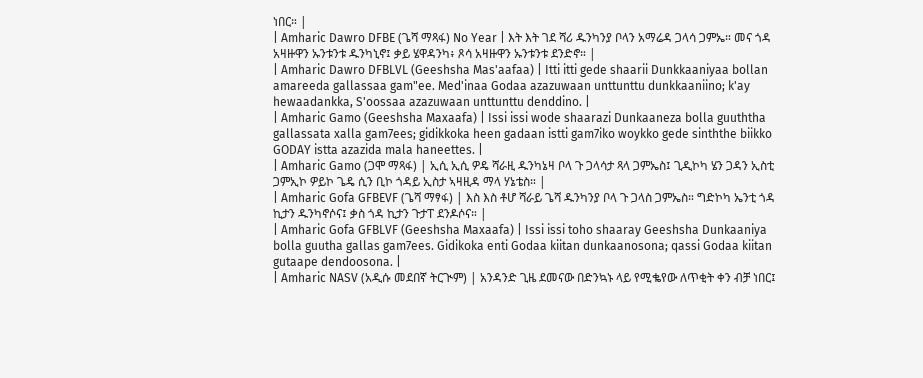ነበር። |
| Amharic Dawro DFBE (ጌሻ ማጻፋ) No Year | እት እት ገደ ሻሪ ዱንካንያ ቦላን አማሬዳ ጋላሳ ጋምኤ። መና ጎዳ አዛዙዋን ኡንቱንቱ ዱንካኒኖ፤ ቃይ ሄዋዳንካ፥ ጾሳ አዛዙዋን ኡንቱንቱ ደንድኖ። |
| Amharic Dawro DFBLVL (Geeshsha Mas'aafaa) | Itti itti gede shaarii Dunkkaaniyaa bollan amareeda gallassaa gam"ee. Med'inaa Godaa azazuwaan unttunttu dunkkaaniino; k'ay hewaadankka, S'oossaa azazuwaan unttunttu denddino. |
| Amharic Gamo (Geeshsha Maxaafa) | Issi issi wode shaarazi Dunkaaneza bolla guuththa gallassata xalla gam7ees; gidikkoka heen gadaan istti gam7iko woykko gede sinththe biikko GODAY istta azazida mala haneettes. |
| Amharic Gamo (ጋሞ ማጻፋ) | ኢሲ ኢሲ ዎዴ ሻራዚ ዱንካኔዛ ቦላ ጉ ጋላሳታ ጻላ ጋምኤስ፤ ጊዲኮካ ሄን ጋዳን ኢስቲ ጋምኢኮ ዎይኮ ጌዴ ሲን ቢኮ ጎዳይ ኢስታ ኣዛዚዳ ማላ ሃኔቴስ። |
| Amharic Gofa GFBEVF (ጌሻ ማፃፋ) | እስ እስ ቶሆ ሻራይ ጌሻ ዱንካንያ ቦላ ጉ ጋላስ ጋምኤስ። ግድኮካ ኤንቲ ጎዳ ኪታን ዱንካኖሶና፤ ቃስ ጎዳ ኪታን ጉታፐ ደንዶሶና። |
| Amharic Gofa GFBLVF (Geeshsha Maxaafa) | Issi issi toho shaaray Geeshsha Dunkaaniya bolla guutha gallas gam7ees. Gidikoka enti Godaa kiitan dunkaanosona; qassi Godaa kiitan gutaape dendoosona. |
| Amharic NASV (አዲሱ መደበኛ ትርጒም) | አንዳንድ ጊዜ ደመናው በድንኳኑ ላይ የሚቈየው ለጥቂት ቀን ብቻ ነበር፤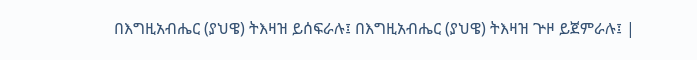በእግዚአብሔር (ያህዌ) ትእዛዝ ይሰፍራሉ፤ በእግዚአብሔር (ያህዌ) ትእዛዝ ጕዞ ይጀምራሉ፤ |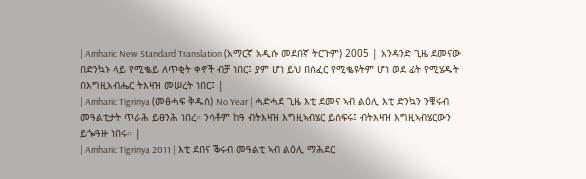| Amharic New Standard Translation (አማርኛ አዲሱ መደበኛ ትርጉም) 2005 | አንዳንድ ጊዜ ደመናው በድንኳኑ ላይ የሚቈይ ለጥቂት ቀኖች ብቻ ነበር፤ ያም ሆነ ይህ በሰፈር የሚቈዩትም ሆነ ወደ ፊት የሚሄዱት በእግዚአብሔር ትእዛዝ መሠረት ነበር፤ |
| Amharic Tigrinya (መፅሓፍ ቅዱስ) No Year | ሓድሓደ ጊዜ እቲ ደመና ኣብ ልዕሊ እቲ ድንኳን ንቑሩብ መዓልቲታት ጥራሕ ይፀንሕ ነበረ። ንሳቶም ከዓ ብትእዛዝ እግዚኣብሄር ይሰፍሩ፤ ብትእዛዝ እግዚኣብሄርውን ይጐዓዙ ነበሩ። |
| Amharic Tigrinya 2011 | እቲ ደበና ቕሩብ መዓልቲ ኣብ ልዕሊ ማሕደር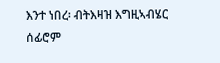እንተ ነበረ፡ ብትእዛዝ እግዚኣብሄር ሰፊሮም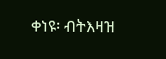ቀነዩ፡ ብትእዛዝ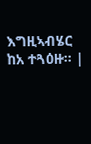እግዚኣብሄር ከአ ተጓዕዙ። |